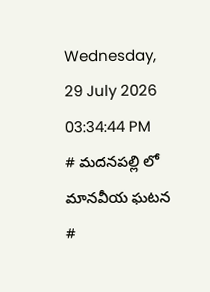Wednesday, 29 July 2026 03:34:44 PM
# మదనపల్లి లో మానవీయ ఘటన #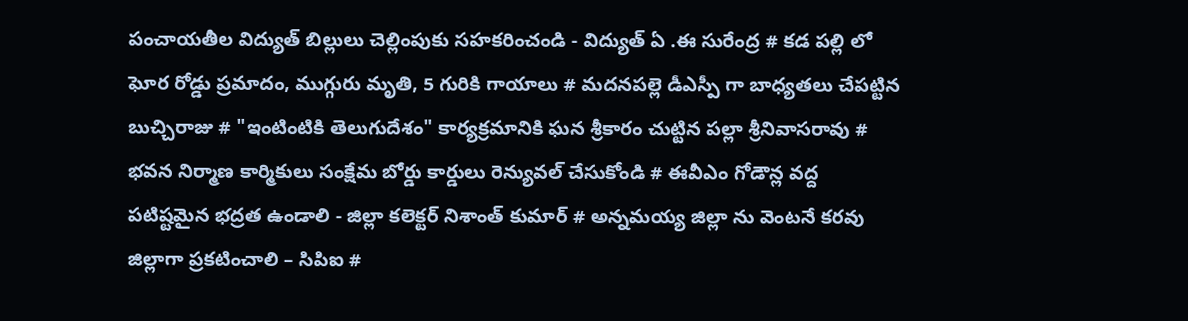పంచాయతీల విద్యుత్ బిల్లులు చెల్లింపుకు సహకరించండి - విద్యుత్ ఏ .ఈ సురేంద్ర # కడ పల్లి లో ఘోర రోడ్డు ప్రమాదం, ముగ్గురు మృతి, 5 గురికి గాయాలు # మదనపల్లె డీఎస్పీ గా బాధ్యతలు చేపట్టిన బుచ్చిరాజు # "ఇంటింటికి తెలుగుదేశం" కార్యక్రమానికి ఘన శ్రీకారం చుట్టిన పల్లా శ్రీనివాసరావు # భవన నిర్మాణ కార్మికులు సంక్షేమ బోర్డు కార్డులు రెన్యువల్ చేసుకోండి # ఈవీఎం గోడౌన్ల వద్ద పటిష్టమైన భద్రత ఉండాలి - జిల్లా కలెక్టర్ నిశాంత్ కుమార్ # అన్నమయ్య జిల్లా ను వెంటనే కరవు జిల్లాగా ప్రకటించాలి – సిపిఐ #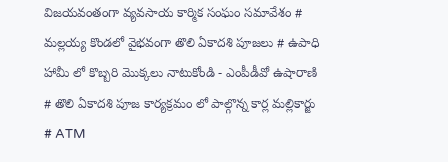విజయవంతంగా వ్యవసాయ కార్మిక సంఘం సమావేశం # మల్లయ్య కొండలో వైభవంగా తొలి ఏకాదశి పూజలు # ఉపాధి హామీ లో కొబ్బరి మొక్కలు నాటుకోండి - ఎంపీడీవో ఉషారాణి # తొలి ఏకాదశి పూజ కార్యక్రమం లో పాల్గొన్న కార్ల మల్లికార్జు # ATM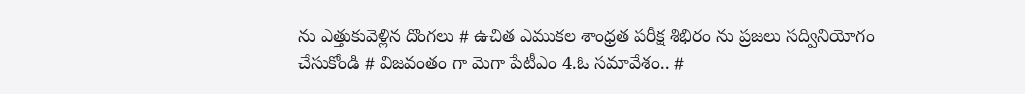ను ఎత్తుకువెళ్లిన దొంగలు # ఉచిత ఎముకల శాంధ్రత పరీక్ష శిభిరం ను ప్రజలు సద్వినియోగం చేసుకోండి # విజవంతం గా మెగా పేటీఎం 4.ఓ సమావేశం.. #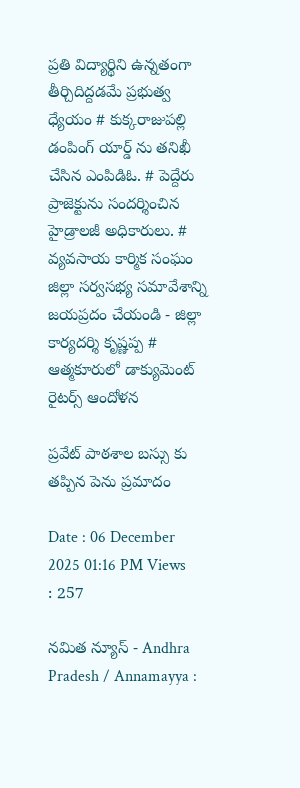ప్రతి విద్యార్థిని ఉన్నతంగా తీర్చిదిద్దడమే ప్రభుత్వ ధ్యేయం # కుక్కరాజుపల్లి డంపింగ్ యార్డ్ ను తనిఖీ చేసిన ఎంపిడిఓ. # పెద్దేరు ప్రాజెక్టును సందర్శించిన హైడ్రాలజీ అధికారులు. # వ్యవసాయ కార్మిక సంఘం జిల్లా సర్వసభ్య సమావేశాన్ని జయప్రదం చేయండి - జిల్లా కార్యదర్శి కృష్ణప్ప # ఆత్మకూరులో డాక్యుమెంట్ రైటర్స్ ఆందోళన

ప్రవేట్ పాఠశాల బస్సు కు తప్పిన పెను ప్రమాదం

Date : 06 December 2025 01:16 PM Views : 257

నమిత న్యూస్ - Andhra Pradesh / Annamayya :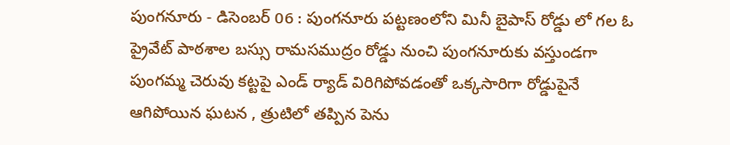పుంగనూరు - డిసెంబర్ 06 : పుంగనూరు పట్టణంలోని మినీ బైపాస్ రోడ్డు లో గల ఓ ప్రైవేట్ పాఠశాల బస్సు రామసముద్రం రోడ్డు నుంచి పుంగనూరుకు వస్తుండగా పుంగమ్మ చెరువు కట్టపై ఎండ్ ర్యాడ్ విరిగిపోవడంతో ఒక్కసారిగా రోడ్డుపైనే ఆగిపోయిన ఘటన , త్రుటిలో తప్పిన పెను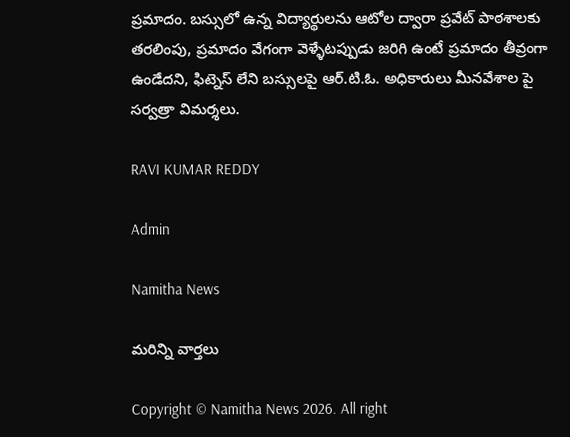ప్రమాదం. బస్సులో ఉన్న విద్యార్థులను ఆటోల ద్వారా ప్రవేట్ పాఠశాలకు తరలింపు, ప్రమాదం వేగంగా వెళ్ళేటప్పుడు జరిగి ఉంటే ప్రమాదం తీవ్రంగా ఉండేదని, ఫిట్నెస్ లేని బస్సులపై ఆర్.టి.ఓ. అధికారులు మీనవేశాల పై సర్వత్రా విమర్శలు.

RAVI KUMAR REDDY

Admin

Namitha News

మరిన్ని వార్తలు

Copyright © Namitha News 2026. All right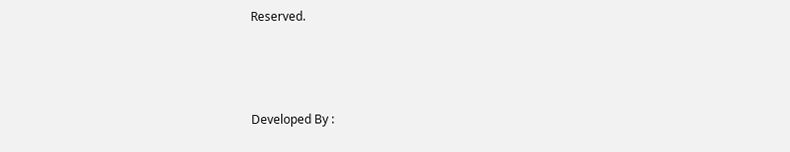Reserved.



Developed By :